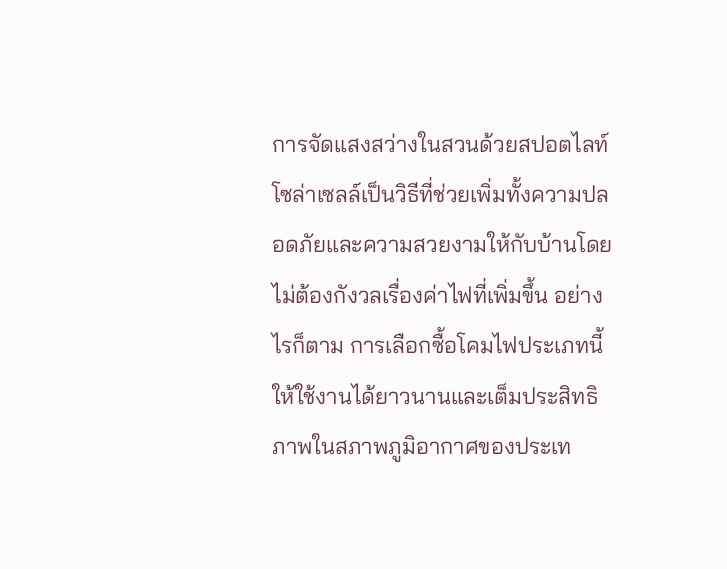การจัดแสงสว่างในสวนด้วยสปอตไลท์โซล่าเซลล์เป็นวิธีที่ช่วยเพิ่มทั้งความปลอดภัยและความสวยงามให้กับบ้านโดยไม่ต้องกังวลเรื่องค่าไฟที่เพิ่มขึ้น อย่างไรก็ตาม การเลือกซื้อโคมไฟประเภทนี้ให้ใช้งานได้ยาวนานและเต็มประสิทธิภาพในสภาพภูมิอากาศของประเท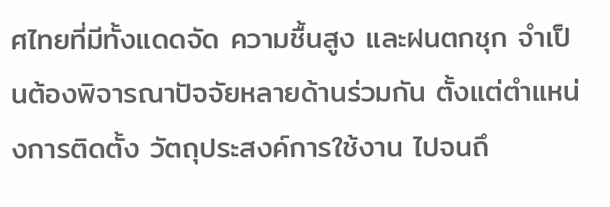ศไทยที่มีทั้งแดดจัด ความชื้นสูง และฝนตกชุก จำเป็นต้องพิจารณาปัจจัยหลายด้านร่วมกัน ตั้งแต่ตำแหน่งการติดตั้ง วัตถุประสงค์การใช้งาน ไปจนถึ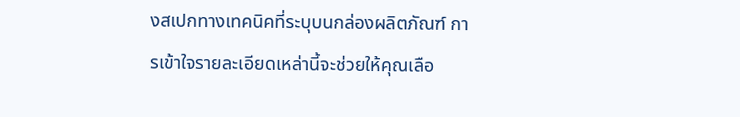งสเปกทางเทคนิคที่ระบุบนกล่องผลิตภัณฑ์ การเข้าใจรายละเอียดเหล่านี้จะช่วยให้คุณเลือ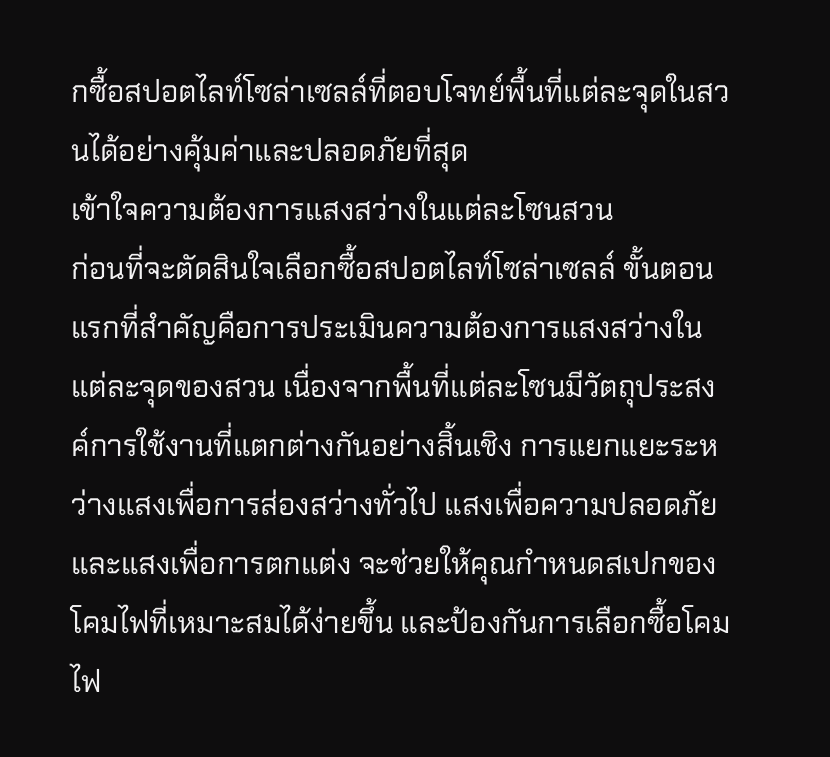กซื้อสปอตไลท์โซล่าเซลล์ที่ตอบโจทย์พื้นที่แต่ละจุดในสวนได้อย่างคุ้มค่าและปลอดภัยที่สุด
เข้าใจความต้องการแสงสว่างในแต่ละโซนสวน
ก่อนที่จะตัดสินใจเลือกซื้อสปอตไลท์โซล่าเซลล์ ขั้นตอนแรกที่สำคัญคือการประเมินความต้องการแสงสว่างในแต่ละจุดของสวน เนื่องจากพื้นที่แต่ละโซนมีวัตถุประสงค์การใช้งานที่แตกต่างกันอย่างสิ้นเชิง การแยกแยะระหว่างแสงเพื่อการส่องสว่างทั่วไป แสงเพื่อความปลอดภัย และแสงเพื่อการตกแต่ง จะช่วยให้คุณกำหนดสเปกของโคมไฟที่เหมาะสมได้ง่ายขึ้น และป้องกันการเลือกซื้อโคมไฟ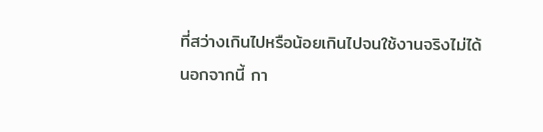ที่สว่างเกินไปหรือน้อยเกินไปจนใช้งานจริงไม่ได้
นอกจากนี้ กา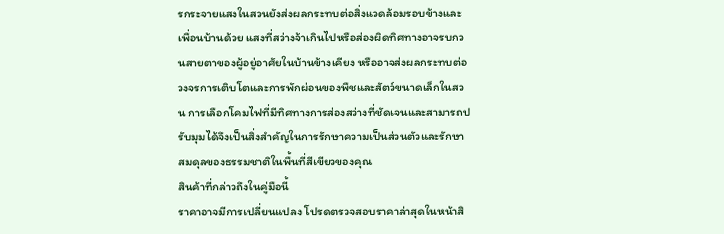รกระจายแสงในสวนยังส่งผลกระทบต่อสิ่งแวดล้อมรอบข้างและเพื่อนบ้านด้วย แสงที่สว่างจ้าเกินไปหรือส่องผิดทิศทางอาจรบกวนสายตาของผู้อยู่อาศัยในบ้านข้างเคียง หรืออาจส่งผลกระทบต่อวงจรการเติบโตและการพักผ่อนของพืชและสัตว์ขนาดเล็กในสวน การเลือกโคมไฟที่มีทิศทางการส่องสว่างที่ชัดเจนและสามารถปรับมุมได้จึงเป็นสิ่งสำคัญในการรักษาความเป็นส่วนตัวและรักษาสมดุลของธรรมชาติในพื้นที่สีเขียวของคุณ
สินค้าที่กล่าวถึงในคู่มือนี้
ราคาอาจมีการเปลี่ยนแปลง โปรดตรวจสอบราคาล่าสุดในหน้าสิ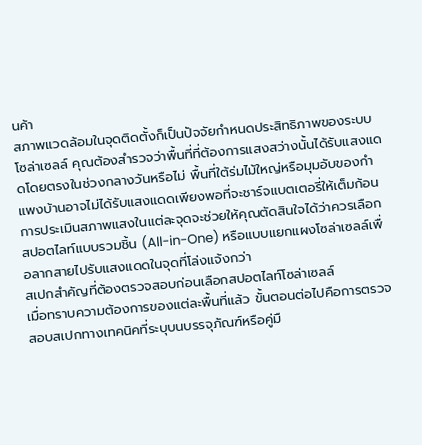นค้า
สภาพแวดล้อมในจุดติดตั้งก็เป็นปัจจัยกำหนดประสิทธิภาพของระบบโซล่าเซลล์ คุณต้องสำรวจว่าพื้นที่ที่ต้องการแสงสว่างนั้นได้รับแสงแดดโดยตรงในช่วงกลางวันหรือไม่ พื้นที่ใต้ร่มไม้ใหญ่หรือมุมอับของกำแพงบ้านอาจไม่ได้รับแสงแดดเพียงพอที่จะชาร์จแบตเตอรี่ให้เต็มก้อน การประเมินสภาพแสงในแต่ละจุดจะช่วยให้คุณตัดสินใจได้ว่าควรเลือกสปอตไลท์แบบรวมชิ้น (All-in-One) หรือแบบแยกแผงโซล่าเซลล์เพื่อลากสายไปรับแสงแดดในจุดที่โล่งแจ้งกว่า
สเปกสำคัญที่ต้องตรวจสอบก่อนเลือกสปอตไลท์โซล่าเซลล์
เมื่อทราบความต้องการของแต่ละพื้นที่แล้ว ขั้นตอนต่อไปคือการตรวจสอบสเปกทางเทคนิคที่ระบุบนบรรจุภัณฑ์หรือคู่มื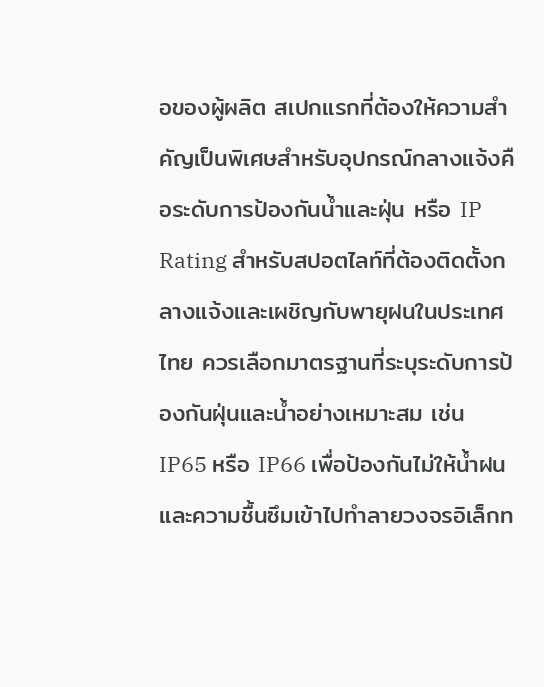อของผู้ผลิต สเปกแรกที่ต้องให้ความสำคัญเป็นพิเศษสำหรับอุปกรณ์กลางแจ้งคือระดับการป้องกันน้ำและฝุ่น หรือ IP Rating สำหรับสปอตไลท์ที่ต้องติดตั้งกลางแจ้งและเผชิญกับพายุฝนในประเทศไทย ควรเลือกมาตรฐานที่ระบุระดับการป้องกันฝุ่นและน้ำอย่างเหมาะสม เช่น IP65 หรือ IP66 เพื่อป้องกันไม่ให้น้ำฝนและความชื้นซึมเข้าไปทำลายวงจรอิเล็กท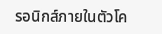รอนิกส์ภายในตัวโค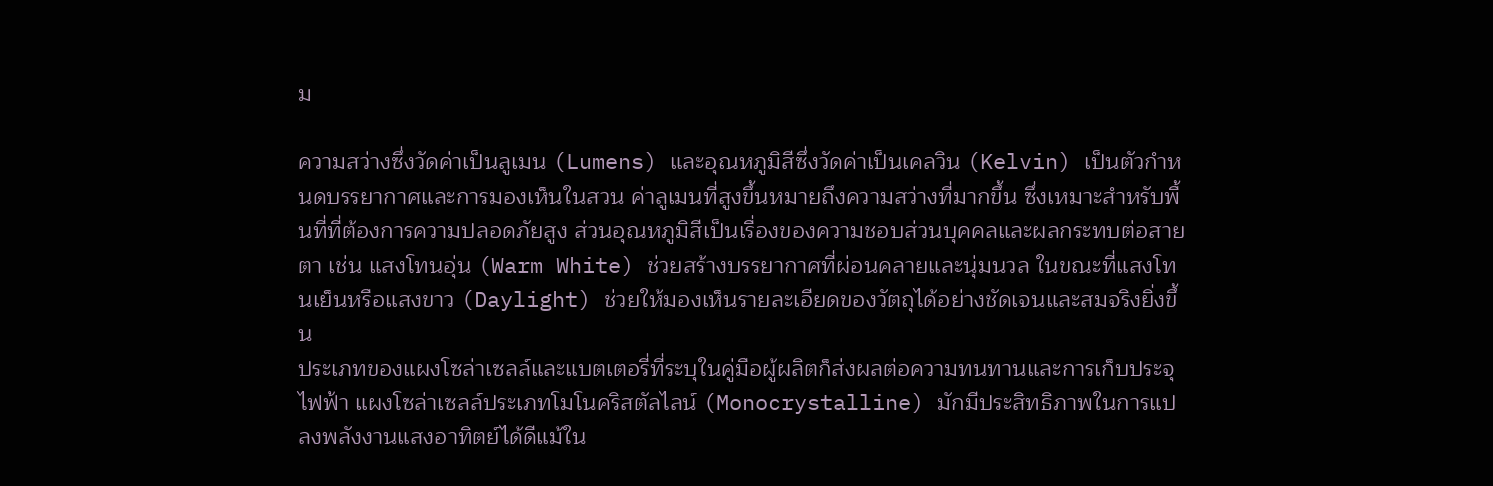ม

ความสว่างซึ่งวัดค่าเป็นลูเมน (Lumens) และอุณหภูมิสีซึ่งวัดค่าเป็นเคลวิน (Kelvin) เป็นตัวกำหนดบรรยากาศและการมองเห็นในสวน ค่าลูเมนที่สูงขึ้นหมายถึงความสว่างที่มากขึ้น ซึ่งเหมาะสำหรับพื้นที่ที่ต้องการความปลอดภัยสูง ส่วนอุณหภูมิสีเป็นเรื่องของความชอบส่วนบุคคลและผลกระทบต่อสายตา เช่น แสงโทนอุ่น (Warm White) ช่วยสร้างบรรยากาศที่ผ่อนคลายและนุ่มนวล ในขณะที่แสงโทนเย็นหรือแสงขาว (Daylight) ช่วยให้มองเห็นรายละเอียดของวัตถุได้อย่างชัดเจนและสมจริงยิ่งขึ้น
ประเภทของแผงโซล่าเซลล์และแบตเตอรี่ที่ระบุในคู่มือผู้ผลิตก็ส่งผลต่อความทนทานและการเก็บประจุไฟฟ้า แผงโซล่าเซลล์ประเภทโมโนคริสตัลไลน์ (Monocrystalline) มักมีประสิทธิภาพในการแปลงพลังงานแสงอาทิตย์ได้ดีแม้ใน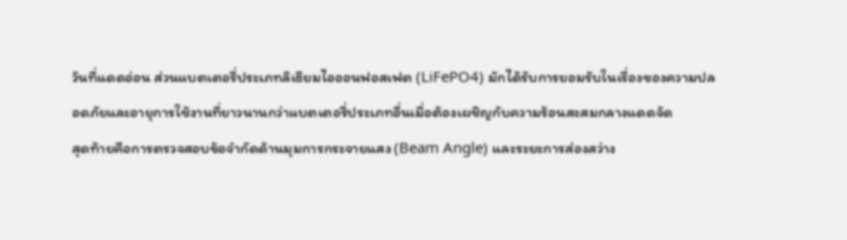วันที่แดดอ่อน ส่วนแบตเตอรี่ประเภทลิเธียมไอออนฟอสเฟต (LiFePO4) มักได้รับการยอมรับในเรื่องของความปลอดภัยและอายุการใช้งานที่ยาวนานกว่าแบตเตอรี่ประเภทอื่นเมื่อต้องเผชิญกับความร้อนสะสมกลางแดดจัด
สุดท้ายคือการตรวจสอบข้อจำกัดด้านมุมการกระจายแสง (Beam Angle) และระยะการส่องสว่าง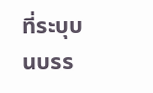ที่ระบุบนบรร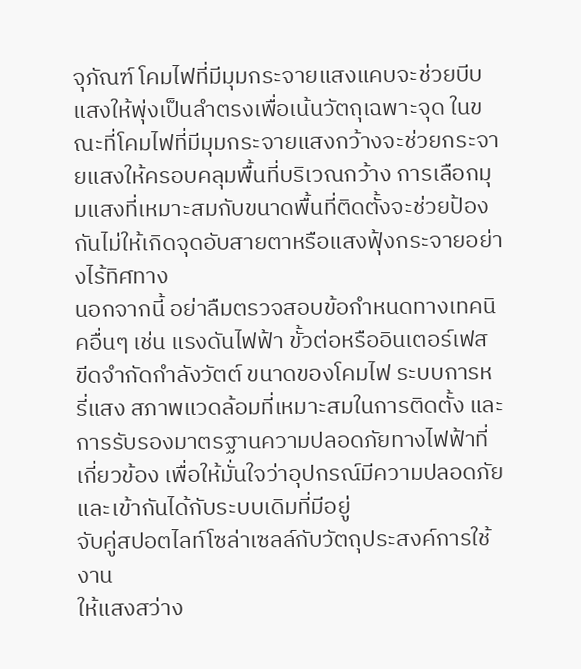จุภัณฑ์ โคมไฟที่มีมุมกระจายแสงแคบจะช่วยบีบแสงให้พุ่งเป็นลำตรงเพื่อเน้นวัตถุเฉพาะจุด ในขณะที่โคมไฟที่มีมุมกระจายแสงกว้างจะช่วยกระจายแสงให้ครอบคลุมพื้นที่บริเวณกว้าง การเลือกมุมแสงที่เหมาะสมกับขนาดพื้นที่ติดตั้งจะช่วยป้องกันไม่ให้เกิดจุดอับสายตาหรือแสงฟุ้งกระจายอย่างไร้ทิศทาง
นอกจากนี้ อย่าลืมตรวจสอบข้อกำหนดทางเทคนิคอื่นๆ เช่น แรงดันไฟฟ้า ขั้วต่อหรืออินเตอร์เฟส ขีดจำกัดกำลังวัตต์ ขนาดของโคมไฟ ระบบการหรี่แสง สภาพแวดล้อมที่เหมาะสมในการติดตั้ง และการรับรองมาตรฐานความปลอดภัยทางไฟฟ้าที่เกี่ยวข้อง เพื่อให้มั่นใจว่าอุปกรณ์มีความปลอดภัยและเข้ากันได้กับระบบเดิมที่มีอยู่
จับคู่สปอตไลท์โซล่าเซลล์กับวัตถุประสงค์การใช้งาน
ให้แสงสว่าง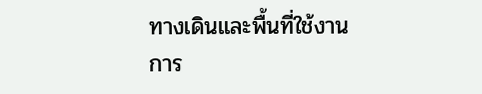ทางเดินและพื้นที่ใช้งาน
การ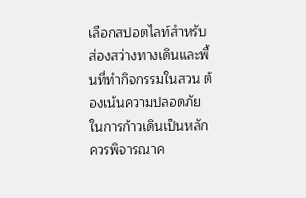เลือกสปอตไลท์สำหรับส่องสว่างทางเดินและพื้นที่ทำกิจกรรมในสวน ต้องเน้นความปลอดภัยในการก้าวเดินเป็นหลัก ควรพิจารณาค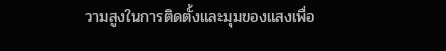วามสูงในการติดตั้งและมุมของแสงเพื่อ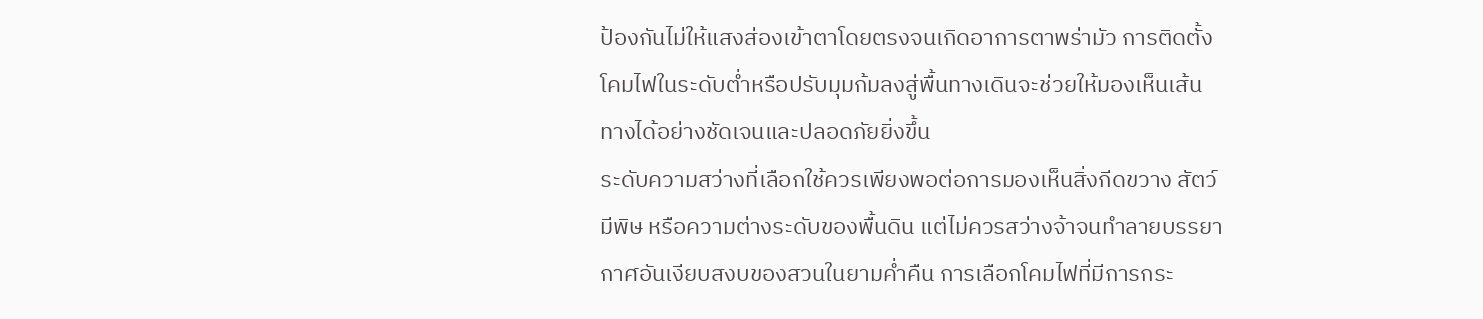ป้องกันไม่ให้แสงส่องเข้าตาโดยตรงจนเกิดอาการตาพร่ามัว การติดตั้งโคมไฟในระดับต่ำหรือปรับมุมก้มลงสู่พื้นทางเดินจะช่วยให้มองเห็นเส้นทางได้อย่างชัดเจนและปลอดภัยยิ่งขึ้น
ระดับความสว่างที่เลือกใช้ควรเพียงพอต่อการมองเห็นสิ่งกีดขวาง สัตว์มีพิษ หรือความต่างระดับของพื้นดิน แต่ไม่ควรสว่างจ้าจนทำลายบรรยากาศอันเงียบสงบของสวนในยามค่ำคืน การเลือกโคมไฟที่มีการกระ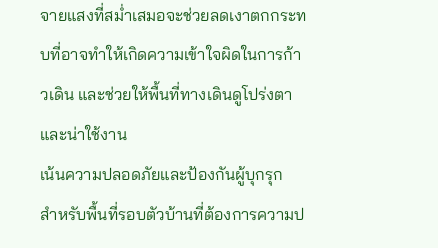จายแสงที่สม่ำเสมอจะช่วยลดเงาตกกระทบที่อาจทำให้เกิดความเข้าใจผิดในการก้าวเดิน และช่วยให้พื้นที่ทางเดินดูโปร่งตาและน่าใช้งาน
เน้นความปลอดภัยและป้องกันผู้บุกรุก
สำหรับพื้นที่รอบตัวบ้านที่ต้องการความป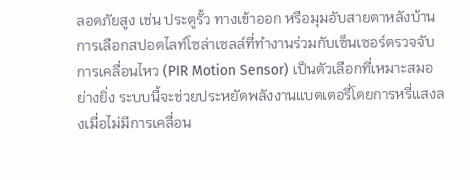ลอดภัยสูง เช่น ประตูรั้ว ทางเข้าออก หรือมุมอับสายตาหลังบ้าน การเลือกสปอตไลท์โซล่าเซลล์ที่ทำงานร่วมกับเซ็นเซอร์ตรวจจับการเคลื่อนไหว (PIR Motion Sensor) เป็นตัวเลือกที่เหมาะสมอย่างยิ่ง ระบบนี้จะช่วยประหยัดพลังงานแบตเตอรี่โดยการหรี่แสงลงเมื่อไม่มีการเคลื่อน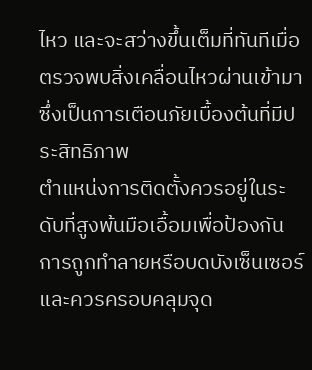ไหว และจะสว่างขึ้นเต็มที่ทันทีเมื่อตรวจพบสิ่งเคลื่อนไหวผ่านเข้ามา ซึ่งเป็นการเตือนภัยเบื้องต้นที่มีประสิทธิภาพ
ตำแหน่งการติดตั้งควรอยู่ในระดับที่สูงพ้นมือเอื้อมเพื่อป้องกันการถูกทำลายหรือบดบังเซ็นเซอร์ และควรครอบคลุมจุด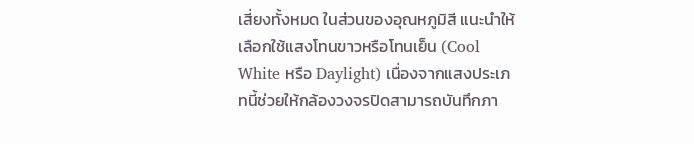เสี่ยงทั้งหมด ในส่วนของอุณหภูมิสี แนะนำให้เลือกใช้แสงโทนขาวหรือโทนเย็น (Cool White หรือ Daylight) เนื่องจากแสงประเภทนี้ช่วยให้กล้องวงจรปิดสามารถบันทึกภา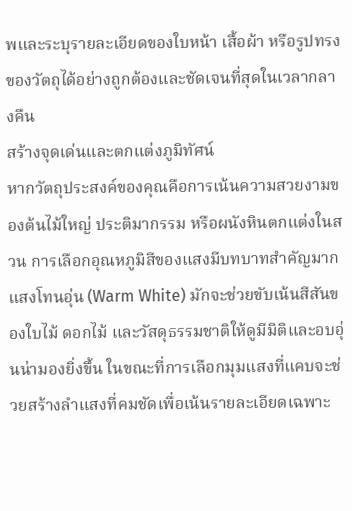พและระบุรายละเอียดของใบหน้า เสื้อผ้า หรือรูปทรงของวัตถุได้อย่างถูกต้องและชัดเจนที่สุดในเวลากลางคืน
สร้างจุดเด่นและตกแต่งภูมิทัศน์
หากวัตถุประสงค์ของคุณคือการเน้นความสวยงามของต้นไม้ใหญ่ ประติมากรรม หรือผนังหินตกแต่งในสวน การเลือกอุณหภูมิสีของแสงมีบทบาทสำคัญมาก แสงโทนอุ่น (Warm White) มักจะช่วยขับเน้นสีสันของใบไม้ ดอกไม้ และวัสดุธรรมชาติให้ดูมีมิติและอบอุ่นน่ามองยิ่งขึ้น ในขณะที่การเลือกมุมแสงที่แคบจะช่วยสร้างลำแสงที่คมชัดเพื่อเน้นรายละเอียดเฉพาะ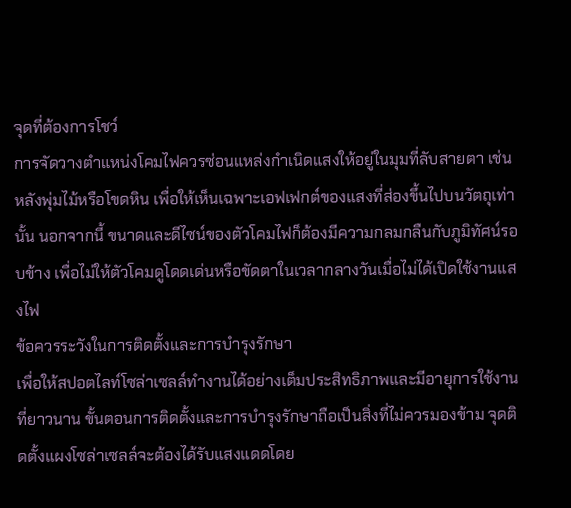จุดที่ต้องการโชว์
การจัดวางตำแหน่งโคมไฟควรซ่อนแหล่งกำเนิดแสงให้อยู่ในมุมที่ลับสายตา เช่น หลังพุ่มไม้หรือโขดหิน เพื่อให้เห็นเฉพาะเอฟเฟกต์ของแสงที่ส่องขึ้นไปบนวัตถุเท่านั้น นอกจากนี้ ขนาดและดีไซน์ของตัวโคมไฟก็ต้องมีความกลมกลืนกับภูมิทัศน์รอบข้าง เพื่อไม่ให้ตัวโคมดูโดดเด่นหรือขัดตาในเวลากลางวันเมื่อไม่ได้เปิดใช้งานแสงไฟ
ข้อควรระวังในการติดตั้งและการบำรุงรักษา
เพื่อให้สปอตไลท์โซล่าเซลล์ทำงานได้อย่างเต็มประสิทธิภาพและมีอายุการใช้งานที่ยาวนาน ขั้นตอนการติดตั้งและการบำรุงรักษาถือเป็นสิ่งที่ไม่ควรมองข้าม จุดติดตั้งแผงโซล่าเซลล์จะต้องได้รับแสงแดดโดย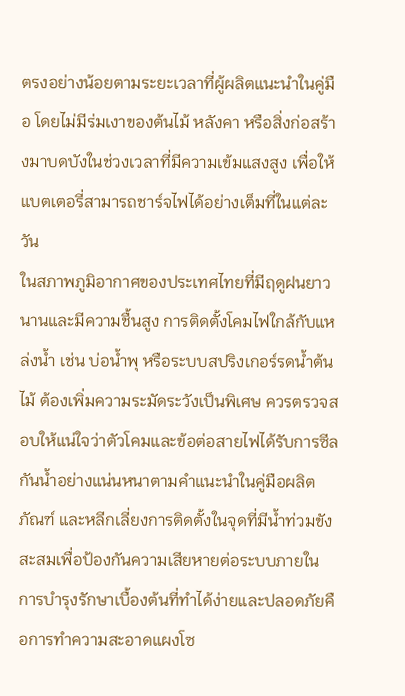ตรงอย่างน้อยตามระยะเวลาที่ผู้ผลิตแนะนำในคู่มือ โดยไม่มีร่มเงาของต้นไม้ หลังคา หรือสิ่งก่อสร้างมาบดบังในช่วงเวลาที่มีความเข้มแสงสูง เพื่อให้แบตเตอรี่สามารถชาร์จไฟได้อย่างเต็มที่ในแต่ละวัน
ในสภาพภูมิอากาศของประเทศไทยที่มีฤดูฝนยาวนานและมีความชื้นสูง การติดตั้งโคมไฟใกล้กับแหล่งน้ำ เช่น บ่อน้ำพุ หรือระบบสปริงเกอร์รดน้ำต้นไม้ ต้องเพิ่มความระมัดระวังเป็นพิเศษ ควรตรวจสอบให้แน่ใจว่าตัวโคมและข้อต่อสายไฟได้รับการซีลกันน้ำอย่างแน่นหนาตามคำแนะนำในคู่มือผลิตภัณฑ์ และหลีกเลี่ยงการติดตั้งในจุดที่มีน้ำท่วมขังสะสมเพื่อป้องกันความเสียหายต่อระบบภายใน
การบำรุงรักษาเบื้องต้นที่ทำได้ง่ายและปลอดภัยคือการทำความสะอาดแผงโซ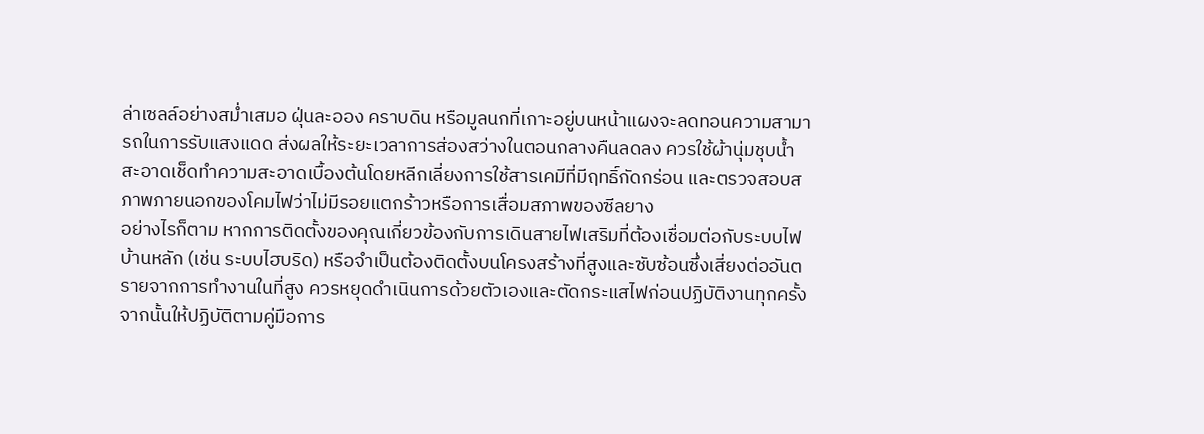ล่าเซลล์อย่างสม่ำเสมอ ฝุ่นละออง คราบดิน หรือมูลนกที่เกาะอยู่บนหน้าแผงจะลดทอนความสามารถในการรับแสงแดด ส่งผลให้ระยะเวลาการส่องสว่างในตอนกลางคืนลดลง ควรใช้ผ้านุ่มชุบน้ำสะอาดเช็ดทำความสะอาดเบื้องต้นโดยหลีกเลี่ยงการใช้สารเคมีที่มีฤทธิ์กัดกร่อน และตรวจสอบสภาพภายนอกของโคมไฟว่าไม่มีรอยแตกร้าวหรือการเสื่อมสภาพของซีลยาง
อย่างไรก็ตาม หากการติดตั้งของคุณเกี่ยวข้องกับการเดินสายไฟเสริมที่ต้องเชื่อมต่อกับระบบไฟบ้านหลัก (เช่น ระบบไฮบริด) หรือจำเป็นต้องติดตั้งบนโครงสร้างที่สูงและซับซ้อนซึ่งเสี่ยงต่ออันตรายจากการทำงานในที่สูง ควรหยุดดำเนินการด้วยตัวเองและตัดกระแสไฟก่อนปฏิบัติงานทุกครั้ง จากนั้นให้ปฏิบัติตามคู่มือการ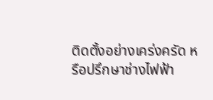ติดตั้งอย่างเคร่งครัด หรือปรึกษาช่างไฟฟ้า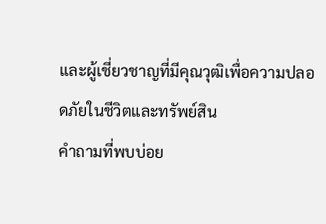และผู้เชี่ยวชาญที่มีคุณวุฒิเพื่อความปลอดภัยในชีวิตและทรัพย์สิน
คำถามที่พบบ่อย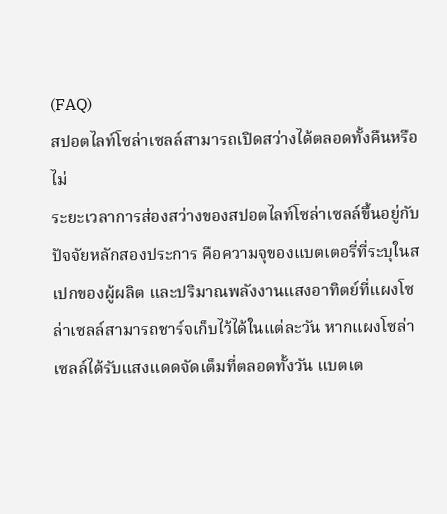(FAQ)
สปอตไลท์โซล่าเซลล์สามารถเปิดสว่างได้ตลอดทั้งคืนหรือไม่
ระยะเวลาการส่องสว่างของสปอตไลท์โซล่าเซลล์ขึ้นอยู่กับปัจจัยหลักสองประการ คือความจุของแบตเตอรี่ที่ระบุในสเปกของผู้ผลิต และปริมาณพลังงานแสงอาทิตย์ที่แผงโซล่าเซลล์สามารถชาร์จเก็บไว้ได้ในแต่ละวัน หากแผงโซล่าเซลล์ได้รับแสงแดดจัดเต็มที่ตลอดทั้งวัน แบตเต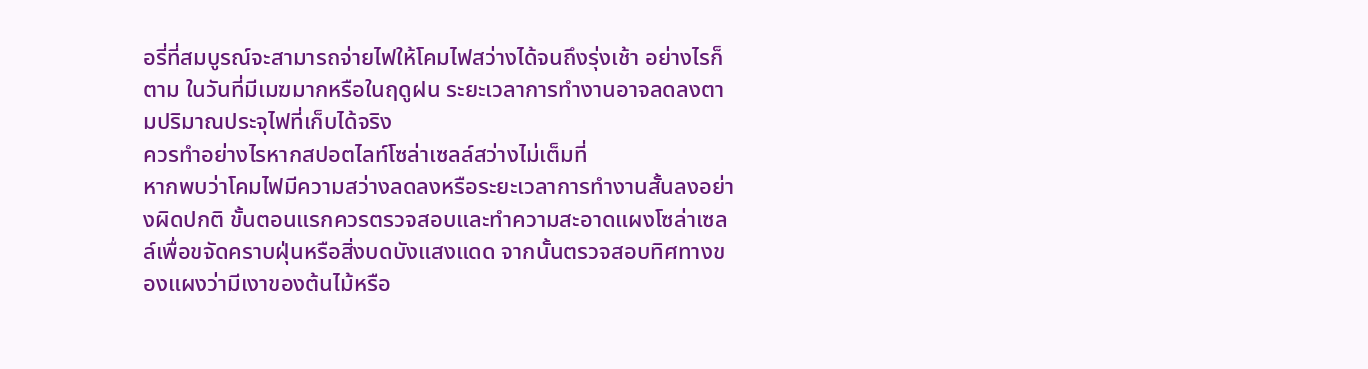อรี่ที่สมบูรณ์จะสามารถจ่ายไฟให้โคมไฟสว่างได้จนถึงรุ่งเช้า อย่างไรก็ตาม ในวันที่มีเมฆมากหรือในฤดูฝน ระยะเวลาการทำงานอาจลดลงตามปริมาณประจุไฟที่เก็บได้จริง
ควรทำอย่างไรหากสปอตไลท์โซล่าเซลล์สว่างไม่เต็มที่
หากพบว่าโคมไฟมีความสว่างลดลงหรือระยะเวลาการทำงานสั้นลงอย่างผิดปกติ ขั้นตอนแรกควรตรวจสอบและทำความสะอาดแผงโซล่าเซลล์เพื่อขจัดคราบฝุ่นหรือสิ่งบดบังแสงแดด จากนั้นตรวจสอบทิศทางของแผงว่ามีเงาของต้นไม้หรือ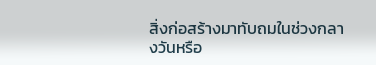สิ่งก่อสร้างมาทับถมในช่วงกลางวันหรือ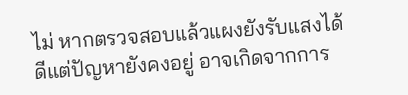ไม่ หากตรวจสอบแล้วแผงยังรับแสงได้ดีแต่ปัญหายังคงอยู่ อาจเกิดจากการ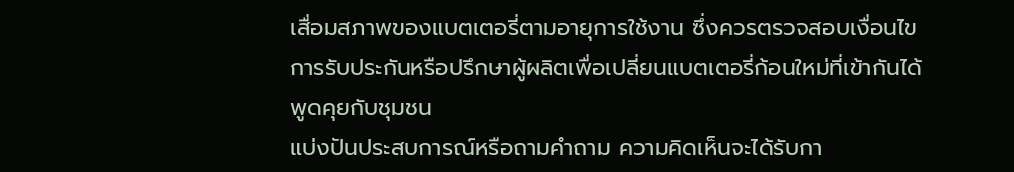เสื่อมสภาพของแบตเตอรี่ตามอายุการใช้งาน ซึ่งควรตรวจสอบเงื่อนไขการรับประกันหรือปรึกษาผู้ผลิตเพื่อเปลี่ยนแบตเตอรี่ก้อนใหม่ที่เข้ากันได้
พูดคุยกับชุมชน
แบ่งปันประสบการณ์หรือถามคำถาม ความคิดเห็นจะได้รับกา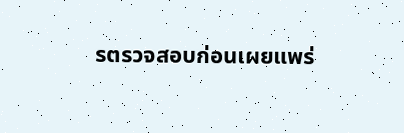รตรวจสอบก่อนเผยแพร่